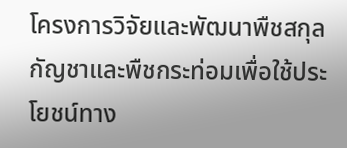โครงการวิจัยและพัฒนาพืชสกุลกัญชาและพืชกระท่อมเพื่อใช้ประโยชน์ทาง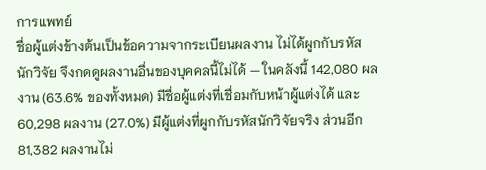การแพทย์
ชื่อผู้แต่งข้างต้นเป็นข้อความจากระเบียนผลงาน ไม่ได้ผูกกับรหัสนักวิจัย จึงกดดูผลงานอื่นของบุคคลนี้ไม่ได้ — ในคลังนี้ 142,080 ผลงาน (63.6% ของทั้งหมด) มีชื่อผู้แต่งที่เชื่อมกับหน้าผู้แต่งได้ และ 60,298 ผลงาน (27.0%) มีผู้แต่งที่ผูกกับรหัสนักวิจัยจริง ส่วนอีก 81,382 ผลงานไม่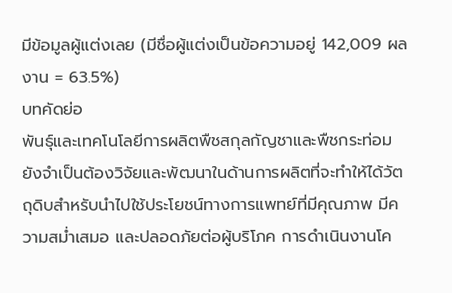มีข้อมูลผู้แต่งเลย (มีชื่อผู้แต่งเป็นข้อความอยู่ 142,009 ผลงาน = 63.5%)
บทคัดย่อ
พันธุ์และเทคโนโลยีการผลิตพืชสกุลกัญชาและพืชกระท่อม ยังจำเป็นต้องวิจัยและพัฒนาในด้านการผลิตที่จะทำให้ได้วัตถุดิบสำหรับนำไปใช้ประโยชน์ทางการแพทย์ที่มีคุณภาพ มีความสม่ำเสมอ และปลอดภัยต่อผู้บริโภค การดำเนินงานโค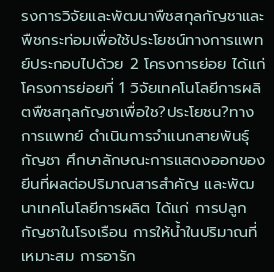รงการวิจัยและพัฒนาพืชสกุลกัญชาและพืชกระท่อมเพื่อใช้ประโยชน์ทางการแพทย์ประกอบไปด้วย 2 โครงการย่อย ได้แก่ โครงการย่อยที่ 1 วิจัยเทคโนโลยีการผลิตพืชสกุลกัญชาเพื่อใช?ประโยชน?ทางการแพทย์ ดำเนินการจำแนกสายพันธุ์กัญชา ศึกษาลักษณะการแสดงออกของยีนที่ผลต่อปริมาณสารสำคัญ และพัฒนาเทคโนโลยีการผลิต ได้แก่ การปลูกกัญชาในโรงเรือน การให้น้ำในปริมาณที่เหมาะสม การอารัก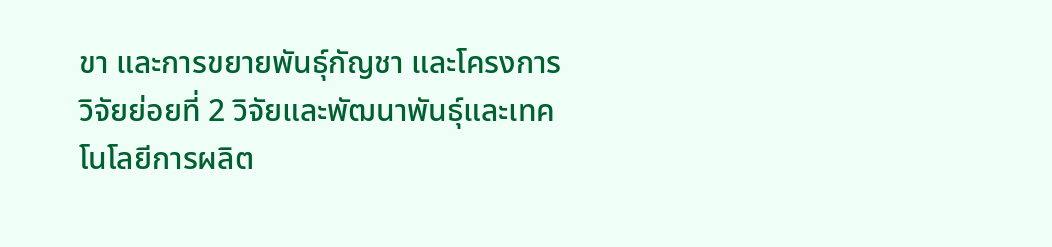ขา และการขยายพันธุ์กัญชา และโครงการวิจัยย่อยที่ 2 วิจัยและพัฒนาพันธุ์และเทคโนโลยีการผลิต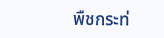พืชกระท่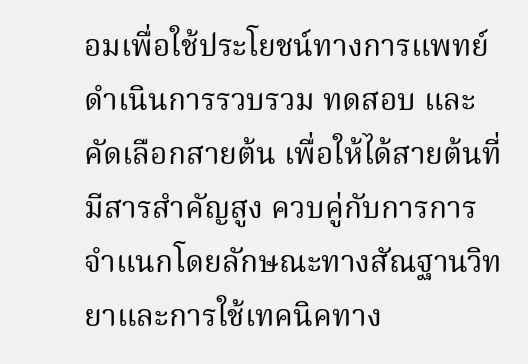อมเพื่อใช้ประโยชน์ทางการแพทย์ ดำเนินการรวบรวม ทดสอบ และคัดเลือกสายต้น เพื่อให้ได้สายต้นที่มีสารสำคัญสูง ควบคู่กับการการจำแนกโดยลักษณะทางสัณฐานวิทยาและการใช้เทคนิคทาง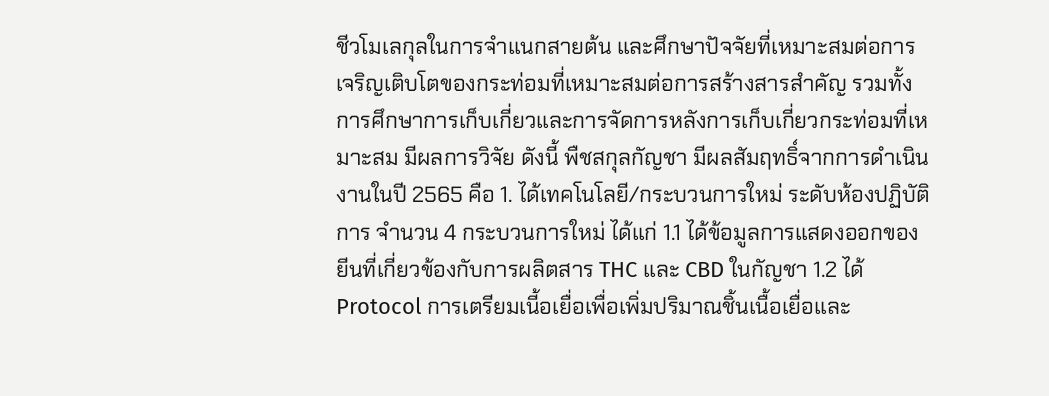ชีวโมเลกุลในการจำแนกสายต้น และศึกษาปัจจัยที่เหมาะสมต่อการเจริญเติบโตของกระท่อมที่เหมาะสมต่อการสร้างสารสำคัญ รวมทั้งการศึกษาการเก็บเกี่ยวและการจัดการหลังการเก็บเกี่ยวกระท่อมที่เหมาะสม มีผลการวิจัย ดังนี้ พืชสกุลกัญชา มีผลสัมฤทธิ์จากการดำเนินงานในปี 2565 คือ 1. ได้เทคโนโลยี/กระบวนการใหม่ ระดับห้องปฏิบัติการ จำนวน 4 กระบวนการใหม่ ได้แก่ 1.1 ได้ข้อมูลการแสดงออกของยีนที่เกี่ยวข้องกับการผลิตสาร THC และ CBD ในกัญชา 1.2 ได้ Protocol การเตรียมเนี้อเยื่อเพื่อเพิ่มปริมาณชิ้นเนื้อเยื่อและ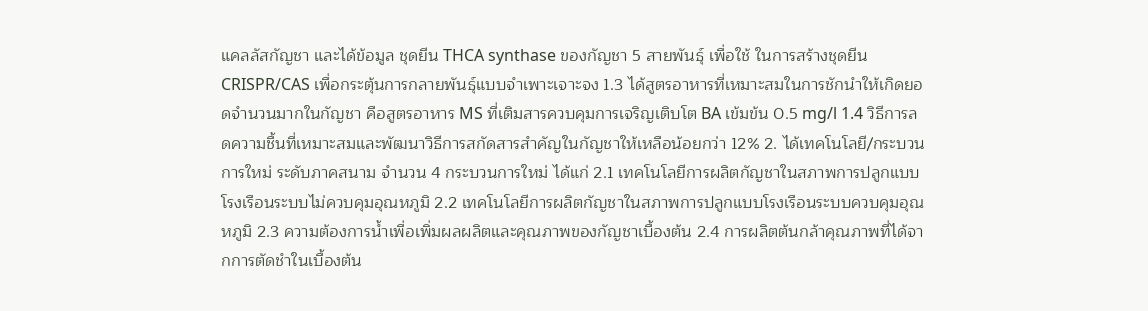แคลลัสกัญชา และได้ข้อมูล ชุดยีน THCA synthase ของกัญชา 5 สายพันธุ์ เพื่อใช้ ในการสร้างชุดยีน CRISPR/CAS เพื่อกระตุ้นการกลายพันธุ์แบบจำเพาะเจาะจง 1.3 ได้สูตรอาหารที่เหมาะสมในการชักนำให้เกิดยอดจำนวนมากในกัญชา คือสูตรอาหาร MS ที่เติมสารควบคุมการเจริญเติบโต BA เข้มข้น 0.5 mg/l 1.4 วิธีการลดความชื้นที่เหมาะสมและพัฒนาวิธีการสกัดสารสำคัญในกัญชาให้เหลือน้อยกว่า 12% 2. ได้เทคโนโลยี/กระบวนการใหม่ ระดับภาคสนาม จำนวน 4 กระบวนการใหม่ ได้แก่ 2.1 เทคโนโลยีการผลิตกัญชาในสภาพการปลูกแบบโรงเรือนระบบไม่ควบคุมอุณหภูมิ 2.2 เทคโนโลยีการผลิตกัญชาในสภาพการปลูกแบบโรงเรือนระบบควบคุมอุณหภูมิ 2.3 ความต้องการน้ำเพื่อเพิ่มผลผลิตและคุณภาพของกัญชาเบื้องต้น 2.4 การผลิตต้นกล้าคุณภาพที่ได้จากการตัดชำในเบื้องต้น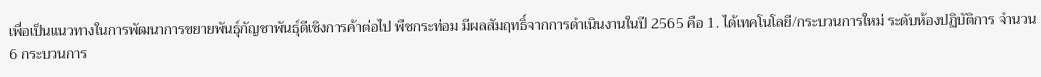เพื่อเป็นแนวทางในการพัฒนาการขยายพันธุ์กัญชาพันธุ์ดีเชิงการค้าต่อไป พืชกระท่อม มีผลสัมฤทธิ์จากการดำเนินงานในปี 2565 คือ 1. ได้เทคโนโลยี/กระบวนการใหม่ ระดับห้องปฏิบัติการ จำนวน 6 กระบวนการ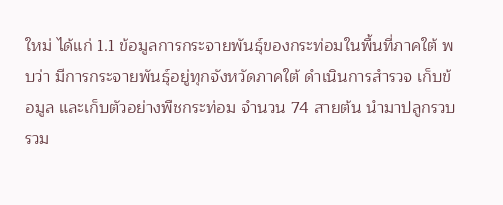ใหม่ ได้แก่ 1.1 ข้อมูลการกระจายพันธุ์ของกระท่อมในพื้นที่ภาคใต้ พบว่า มีการกระจายพันธุ์อยู่ทุกจังหวัดภาคใต้ ดำเนินการสำรวจ เก็บข้อมูล และเก็บตัวอย่างพืชกระท่อม จำนวน 74 สายต้น นำมาปลูกรวบรวม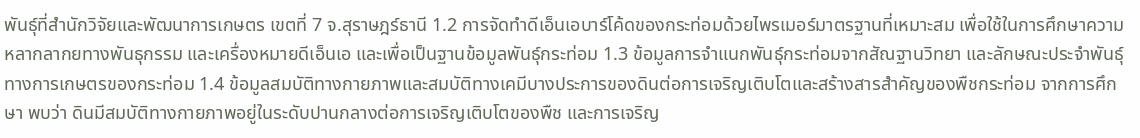พันธุ์ที่สำนักวิจัยและพัฒนาการเกษตร เขตที่ 7 จ.สุราษฎร์ธานี 1.2 การจัดทำดีเอ็นเอบาร์โค้ดของกระท่อมด้วยไพรเมอร์มาตรฐานที่เหมาะสม เพื่อใช้ในการศึกษาความหลากลากยทางพันธุกรรม และเครื่องหมายดีเอ็นเอ และเพื่อเป็นฐานข้อมูลพันธุ์กระท่อม 1.3 ข้อมูลการจำแนกพันธุ์กระท่อมจากสัณฐานวิทยา และลักษณะประจำพันธุ์ทางการเกษตรของกระท่อม 1.4 ข้อมูลสมบัติทางกายภาพและสมบัติทางเคมีบางประการของดินต่อการเจริญเติบโตและสร้างสารสำคัญของพืชกระท่อม จากการศึกษา พบว่า ดินมีสมบัติทางกายภาพอยู่ในระดับปานกลางต่อการเจริญเติบโตของพืช และการเจริญ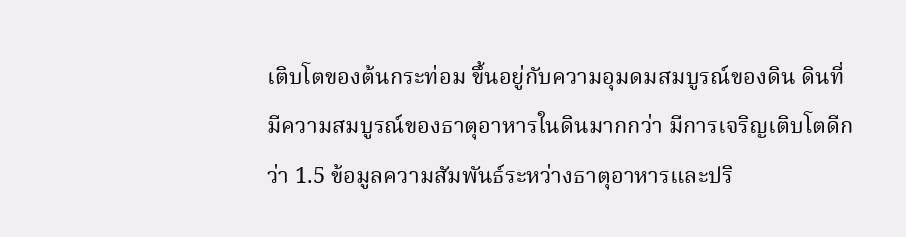เติบโตของต้นกระท่อม ขึ้นอยู่กับความอุมดมสมบูรณ์ของดิน ดินที่มีความสมบูรณ์ของธาตุอาหารในดินมากกว่า มีการเจริญเติบโตดีกว่า 1.5 ข้อมูลความสัมพันธ์ระหว่างธาตุอาหารและปริ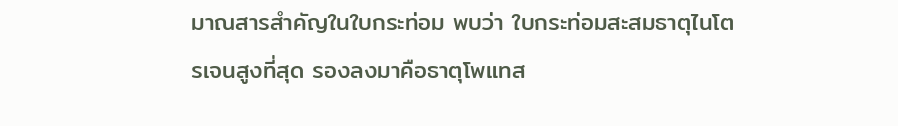มาณสารสำคัญในใบกระท่อม พบว่า ใบกระท่อมสะสมธาตุไนโตรเจนสูงที่สุด รองลงมาคือธาตุโพแทส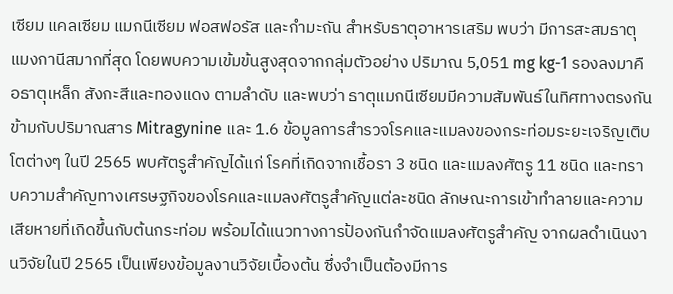เซียม แคลเซียม แมกนีเซียม ฟอสฟอรัส และกำมะถัน สำหรับธาตุอาหารเสริม พบว่า มีการสะสมธาตุแมงกานีสมากที่สุด โดยพบความเข้มข้นสูงสุดจากกลุ่มตัวอย่าง ปริมาณ 5,051 mg kg-1 รองลงมาคือธาตุเหล็ก สังกะสีและทองแดง ตามลำดับ และพบว่า ธาตุแมกนีเซียมมีความสัมพันธ์ในทิศทางตรงกันข้ามกับปริมาณสาร Mitragynine และ 1.6 ข้อมูลการสำรวจโรคและแมลงของกระท่อมระยะเจริญเติบโตต่างๆ ในปี 2565 พบศัตรูสำคัญได้แก่ โรคที่เกิดจากเชื้อรา 3 ชนิด และแมลงศัตรู 11 ชนิด และทราบความสำคัญทางเศรษฐกิจของโรคและแมลงศัตรูสำคัญแต่ละชนิด ลักษณะการเข้าทำลายและความเสียหายที่เกิดขึ้นกับต้นกระท่อม พร้อมได้แนวทางการป้องกันกำจัดแมลงศัตรูสำคัญ จากผลดำเนินงานวิจัยในปี 2565 เป็นเพียงข้อมูลงานวิจัยเบื้องต้น ซึ่งจำเป็นต้องมีการ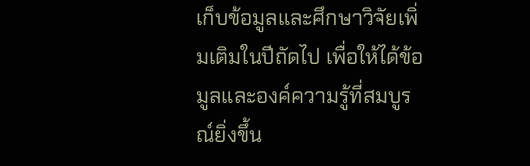เก็บข้อมูลและศึกษาวิจัยเพิ่มเติมในปีถัดไป เพื่อให้ได้ข้อมูลและองค์ความรู้ที่สมบูรณ์ยิ่งขึ้น